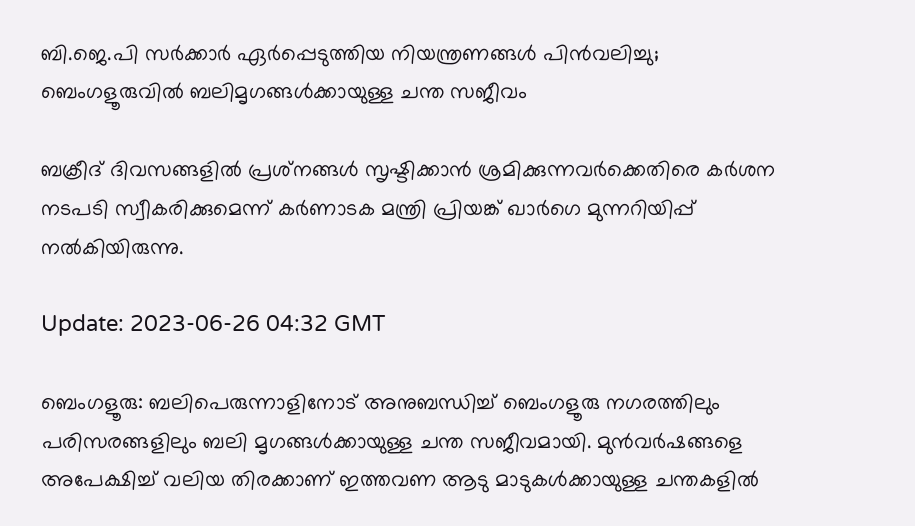ബി.ജെ.പി സർക്കാർ ഏർപ്പെടുത്തിയ നിയന്ത്രണങ്ങൾ പിൻവലിച്ചു; ബെംഗളൂരുവിൽ ബലിമൃഗങ്ങൾക്കായുള്ള ചന്ത സജീവം

ബക്രീദ് ദിവസങ്ങളിൽ പ്രശ്‌നങ്ങൾ സൃഷ്ടിക്കാൻ ശ്രമിക്കുന്നവർക്കെതിരെ കർശന നടപടി സ്വീകരിക്കുമെന്ന് കർണാടക മന്ത്രി പ്രിയങ്ക് ഖാർഗെ മുന്നറിയിപ്പ് നൽകിയിരുന്നു.

Update: 2023-06-26 04:32 GMT

ബെംഗളൂരു: ബലിപെരുന്നാളിനോട് അനുബന്ധിച്ച് ബെംഗളൂരു നഗരത്തിലും പരിസരങ്ങളിലും ബലി മൃഗങ്ങൾക്കായുള്ള ചന്ത സജീവമായി. മുൻവർഷങ്ങളെ അപേക്ഷിച്ച് വലിയ തിരക്കാണ് ഇത്തവണ ആടു മാടുകൾക്കായുള്ള ചന്തകളിൽ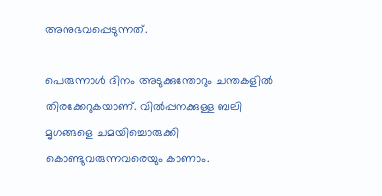അനുഭവപ്പെടുന്നത്.

പെരുന്നാൾ ദിനം അടുക്കുന്തോറും ചന്തകളിൽ തിരക്കേറുകയാണ്. വിൽപ്പനക്കുള്ള ബലി മൃഗങ്ങളെ ചമയിച്ചൊരുക്കി കൊണ്ടുവരുന്നവരെയും കാണാം.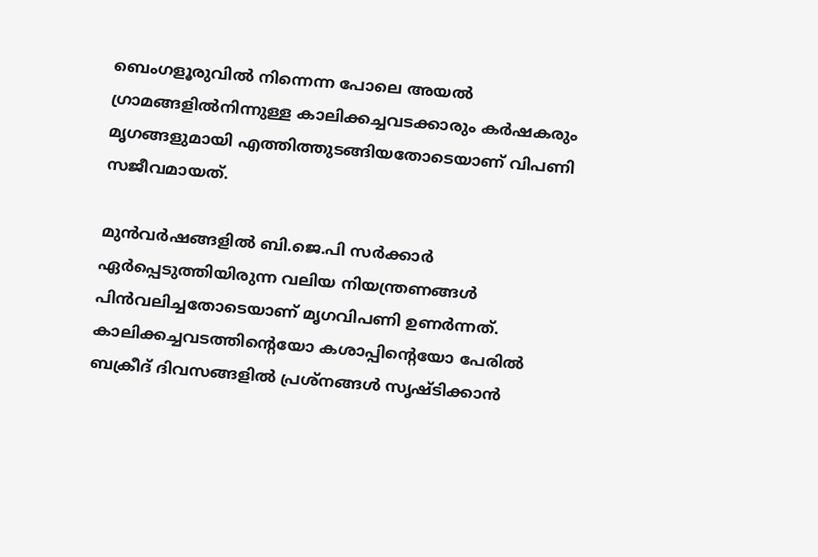ബെംഗളൂരുവിൽ നിന്നെന്ന പോലെ അയൽ ഗ്രാമങ്ങളിൽനിന്നുള്ള കാലിക്കച്ചവടക്കാരും കർഷകരും മൃഗങ്ങളുമായി എത്തിത്തുടങ്ങിയതോടെയാണ് വിപണി സജീവമായത്.

മുൻവർഷങ്ങളിൽ ബി.ജെ.പി സർക്കാർ ഏർപ്പെടുത്തിയിരുന്ന വലിയ നിയന്ത്രണങ്ങൾ പിൻവലിച്ചതോടെയാണ് മൃഗവിപണി ഉണർന്നത്. കാലിക്കച്ചവടത്തിന്റെയോ കശാപ്പിന്റെയോ പേരിൽ ബക്രീദ് ദിവസങ്ങളിൽ പ്രശ്നങ്ങൾ സൃഷ്ടിക്കാൻ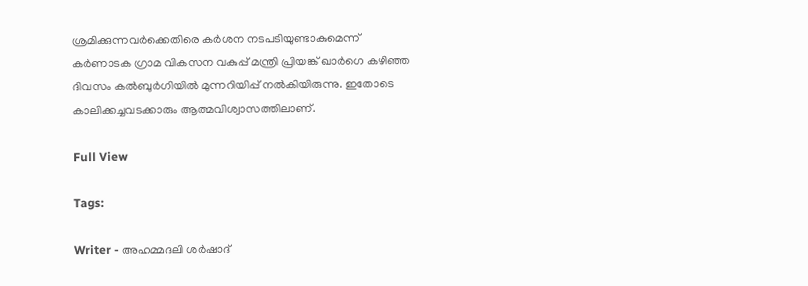ശ്രമിക്കുന്നവർക്കെതിരെ കർശന നടപടിയുണ്ടാകുമെന്ന് കർണാടക ഗ്രാമ വികസന വകുപ്പ് മന്ത്രി പ്രിയങ്ക് ഖാർഗെ കഴിഞ്ഞ ദിവസം കൽബുർഗിയിൽ മുന്നറിയിപ്പ് നൽകിയിരുന്നു. ഇതോടെ കാലിക്കച്ചവടക്കാരും ആത്മവിശ്വാസത്തിലാണ്.

Full View

Tags:

Writer - അഹമ്മദലി ശര്‍ഷാദ്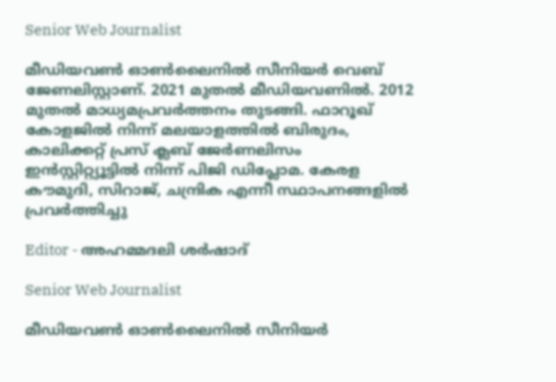Senior Web Journalist

മീഡിയവൺ ഓൺലൈനിൽ സീനിയർ വെബ് ജേണലിസ്റ്റാണ്. 2021 മുതൽ മീഡിയവണിൽ. 2012 മുതൽ മാധ്യമപ്രവർത്തനം തുടങ്ങി. ഫാറൂഖ് കോളജിൽ നിന്ന് മലയാളത്തിൽ ബിരുദം, കാലിക്കറ്റ് പ്രസ് ക്ലബ് ജേർണലിസം ഇൻസ്റ്റിറ്റ്യൂട്ടിൽ നിന്ന് പിജി ഡിപ്ലോമ. കേരള കൗമുദി, സിറാജ്, ചന്ദ്രിക എന്നീ സ്ഥാപനങ്ങളിൽ പ്രവർത്തിച്ചു

Editor - അഹമ്മദലി ശര്‍ഷാദ്

Senior Web Journalist

മീഡിയവൺ ഓൺലൈനിൽ സീനിയർ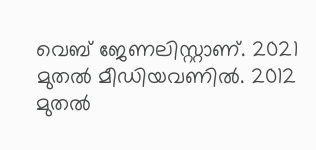വെബ് ജേണലിസ്റ്റാണ്. 2021 മുതൽ മീഡിയവണിൽ. 2012 മുതൽ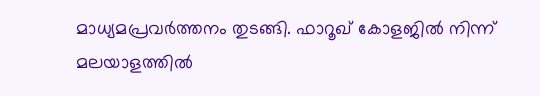മാധ്യമപ്രവർത്തനം തുടങ്ങി. ഫാറൂഖ് കോളജിൽ നിന്ന് മലയാളത്തിൽ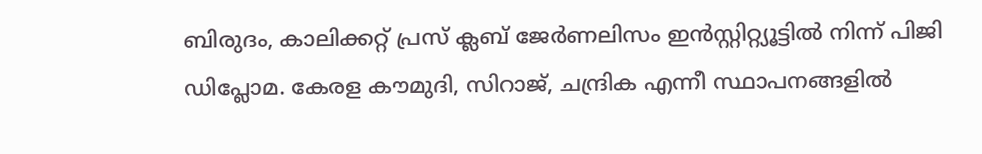ബിരുദം, കാലിക്കറ്റ് പ്രസ് ക്ലബ് ജേർണലിസം ഇൻസ്റ്റിറ്റ്യൂട്ടിൽ നിന്ന് പിജി ഡിപ്ലോമ. കേരള കൗമുദി, സിറാജ്, ചന്ദ്രിക എന്നീ സ്ഥാപനങ്ങളിൽ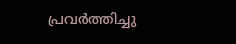പ്രവർത്തിച്ചു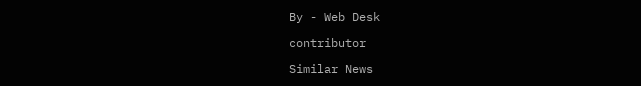By - Web Desk

contributor

Similar News